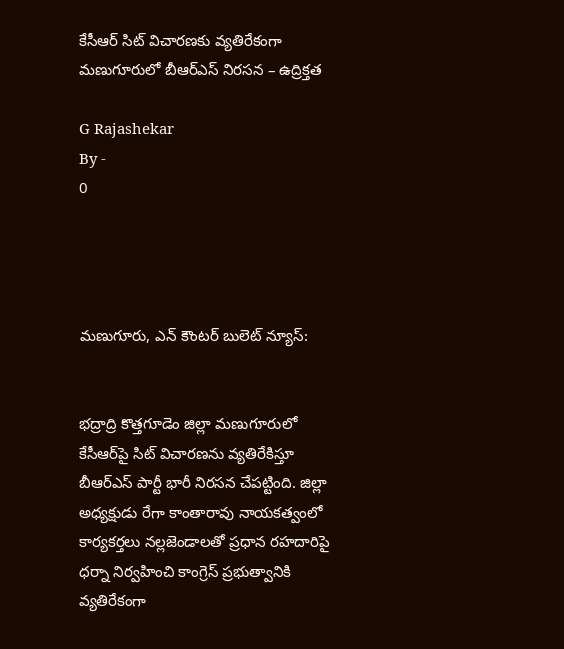కేసీఆర్ సిట్ విచారణకు వ్యతిరేకంగా మణుగూరులో బీఆర్‌ఎస్ నిరసన – ఉద్రిక్తత

G Rajashekar
By -
0




మణుగూరు, ఎన్ కౌంటర్ బులెట్ న్యూస్:


భద్రాద్రి కొత్తగూడెం జిల్లా మణుగూరులో కేసీఆర్‌పై సిట్ విచారణను వ్యతిరేకిస్తూ బీఆర్‌ఎస్ పార్టీ భారీ నిరసన చేపట్టింది. జిల్లా అధ్యక్షుడు రేగా కాంతారావు నాయకత్వంలో కార్యకర్తలు నల్లజెండాలతో ప్రధాన రహదారిపై ధర్నా నిర్వహించి కాంగ్రెస్ ప్రభుత్వానికి వ్యతిరేకంగా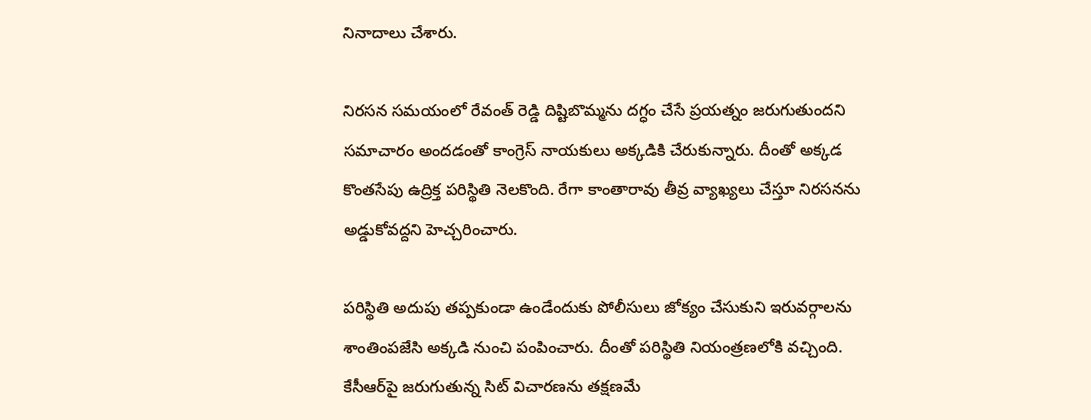నినాదాలు చేశారు.

నిరసన సమయంలో రేవంత్ రెడ్డి దిష్టిబొమ్మను దగ్ధం చేసే ప్రయత్నం జరుగుతుందని సమాచారం అందడంతో కాంగ్రెస్ నాయకులు అక్కడికి చేరుకున్నారు. దీంతో అక్కడ కొంతసేపు ఉద్రిక్త పరిస్థితి నెలకొంది. రేగా కాంతారావు తీవ్ర వ్యాఖ్యలు చేస్తూ నిరసనను అడ్డుకోవద్దని హెచ్చరించారు.

పరిస్థితి అదుపు తప్పకుండా ఉండేందుకు పోలీసులు జోక్యం చేసుకుని ఇరువర్గాలను శాంతింపజేసి అక్కడి నుంచి పంపించారు. దీంతో పరిస్థితి నియంత్రణలోకి వచ్చింది. కేసీఆర్‌పై జరుగుతున్న సిట్ విచారణను తక్షణమే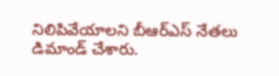నిలిపివేయాలని బీఆర్‌ఎస్ నేతలు డిమాండ్ చేశారు.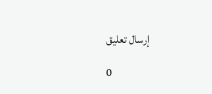إرسال تعليق

0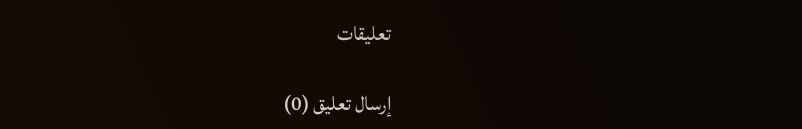تعليقات

إرسال تعليق (0)